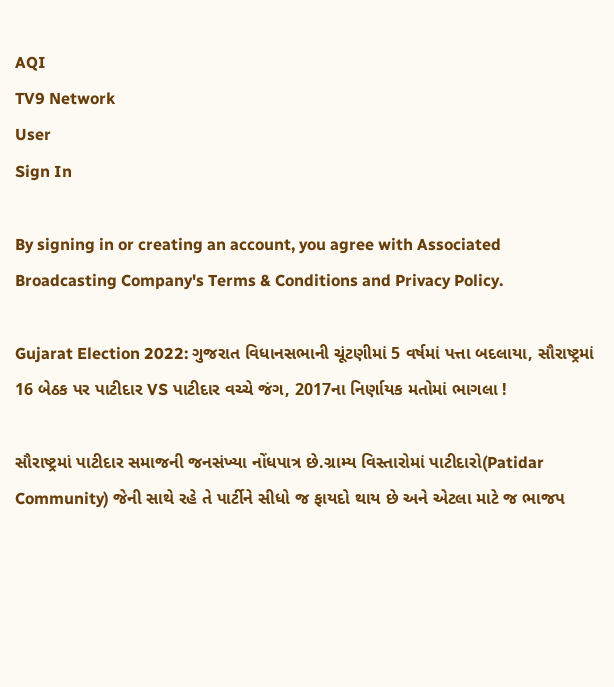AQI
TV9 Network
User
Sign In

By signing in or creating an account, you agree with Associated Broadcasting Company's Terms & Conditions and Privacy Policy.

Gujarat Election 2022: ગુજરાત વિધાનસભાની ચૂંટણીમાં 5 વર્ષમાં પત્તા બદલાયા, સૌરાષ્ટ્રમાં 16 બેઠક પર પાટીદાર VS પાટીદાર વચ્ચે જંગ, 2017ના નિર્ણાયક મતોમાં ભાગલા !

સૌરાષ્ટ્રમાં પાટીદાર સમાજની જનસંખ્યા નોંધપાત્ર છે.ગ્રામ્ય વિસ્તારોમાં પાટીદારો(Patidar Community) જેની સાથે રહે તે પાર્ટીને સીધો જ ફાયદો થાય છે અને એટલા માટે જ ભાજપ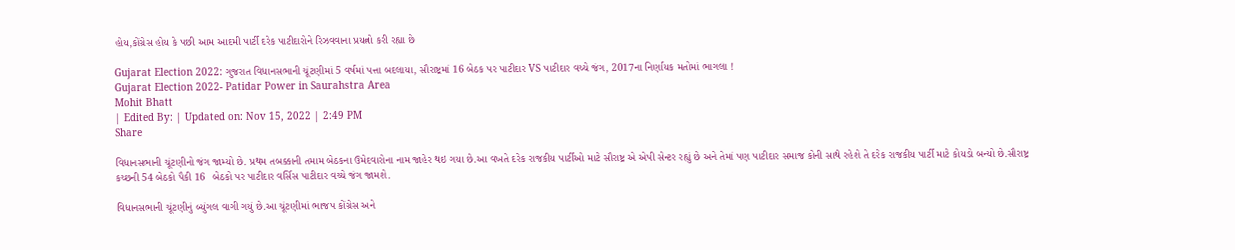હોય,કોંગ્રેસ હોય કે પછી આમ આદમી પાર્ટી દરેક પાટીદારોને રિઝવવાના પ્રયત્નો કરી રહ્યા છે

Gujarat Election 2022: ગુજરાત વિધાનસભાની ચૂંટણીમાં 5 વર્ષમાં પત્તા બદલાયા, સૌરાષ્ટ્રમાં 16 બેઠક પર પાટીદાર VS પાટીદાર વચ્ચે જંગ, 2017ના નિર્ણાયક મતોમાં ભાગલા !
Gujarat Election 2022- Patidar Power in Saurahstra Area
Mohit Bhatt
| Edited By: | Updated on: Nov 15, 2022 | 2:49 PM
Share

વિધાનસભાની ચૂંટણીનો જંગ જામ્યો છે. પ્રથમ તબક્કાની તમામ બેઠકના ઉમેદવારોના નામ જાહેર થઇ ગયા છે.આ વખતે દરેક રાજકીય પાર્ટીઓ માટે સૌરાષ્ટ્ર એ એપી સેન્ટર રહ્યું છે અને તેમાં પણ પાટીદાર સમાજ કોની સાથે રહેશે તે દરેક રાજકીય પાર્ટી માટે કોયડો બન્યો છે.સૌરાષ્ટ્ર કચ્છની 54 બેઠકો પૈકી 16  બેઠકો પર પાટીદાર વર્સિસ પાટીદાર વચ્ચે જંગ જામશે.

વિધાનસભાની ચૂંટણીનું બ્યુંગલ વાગી ગયું છે.આ ચૂંટણીમાં ભાજપ કોંગ્રેસ અને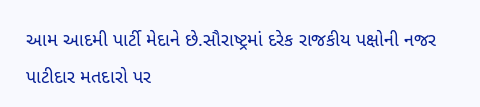આમ આદમી પાર્ટી મેદાને છે.સૌરાષ્ટ્રમાં દરેક રાજકીય પક્ષોની નજર પાટીદાર મતદારો પર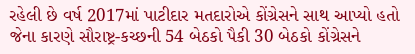રહેલી છે વર્ષ 2017માં પાટીદાર મતદારોએ કોંગ્રેસને સાથ આપ્યો હતો જેના કારણે સૌરાષ્ટ્ર-કચ્છની 54 બેઠકો પૈકી 30 બેઠકો કોંગ્રેસને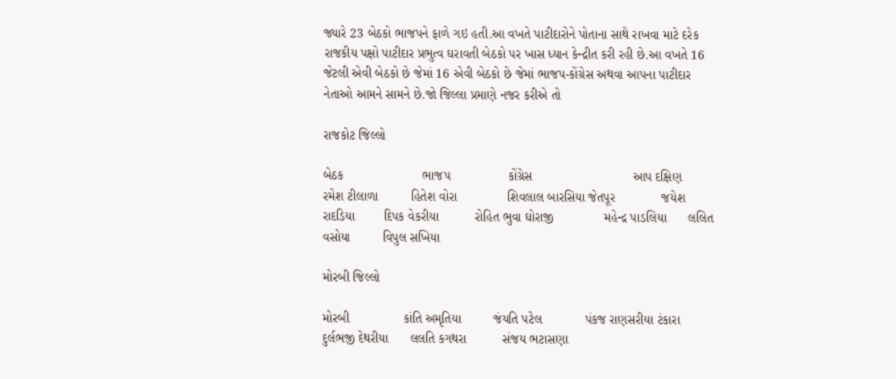જ્યારે 23 બેઠકો ભાજપને ફાળે ગઇ હતી.આ વખતે પાટીદારોને પોતાના સાથે રાખવા માટે દરેક રાજકીય પક્ષો પાટીદાર પ્રભુત્વ ઘરાવતી બેઠકો પર ખાસ ધ્યાન કેન્દ્રીત કરી રહી છે.આ વખતે 16 જેટલી એવી બેઠકો છે જેમાં 16 એવી બેઠકો છે જેમાં ભાજપ-કોંગ્રેસ અથવા આપના પાટીદાર નેતાઓ આમને સામને છે.જો જિલ્લા પ્રમાણે નજર કરીએ તો

રાજકોટ જિલ્લો

બેઠક                      ભાજપ                કોંગ્રેસ                            આપ દક્ષિણ             રમેશ ટીલાળા         હિતેશ વોરા              શિવલાલ બારસિયા જેતપૂર             જયેશ રાદડિયા        દિપક વેકરીયા          રોહિત ભુવા ઘોરાજી              મહેન્દ્ર પાડલિયા      લલિત વસોયા         વિપુલ સખિયા

મોરબી જિલ્લો

મોરબી               કાંતિ અમૃતિયા         જંયતિ પટેલ            પંકજ રાણસરીયા ટંકારા                 દુર્લભજી દેથરીયા      લલતિ કગથરા          સંજય ભટાસણા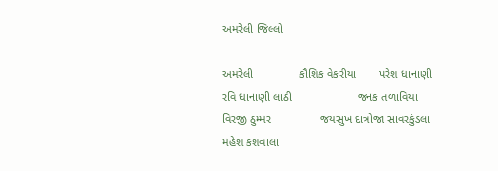અમરેલી જિલ્લો

અમરેલી              કૌશિક વેકરીયા       પરેશ ધાનાણી            રવિ ધાનાણી લાઠી                    જનક તળાવિયા      વિરજી ઠુમ્મર               જયસુખ દાત્રોજા સાવરકુંડલા           મહેશ કશવાલા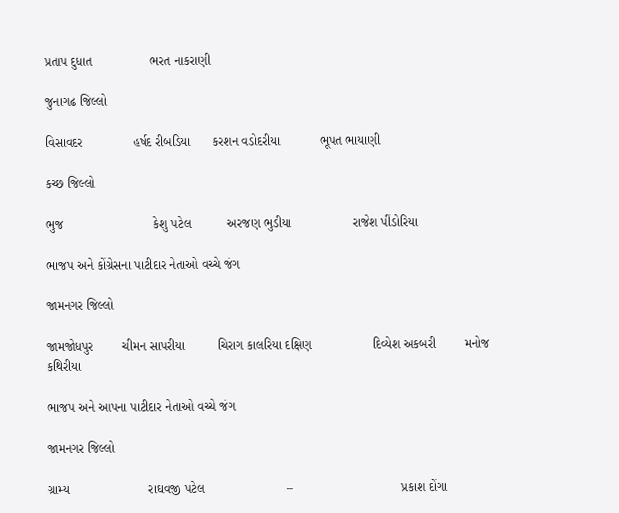પ્રતાપ દુધાત                ભરત નાકરાણી

જુનાગઢ જિલ્લો

વિસાવદર              હર્ષદ રીબડિયા      કરશન વડોદરીયા           ભૂપત ભાયાણી

કચ્છ જિલ્લો

ભુજ                         કેશુ પટેલ          અરજણ ભુડીયા                 રાજેશ પીંડોરિયા

ભાજપ અને કોંગ્રેસના પાટીદાર નેતાઓ વચ્ચે જંગ

જામનગર જિલ્લો

જામજોધપુર        ચીમન સાપરીયા         ચિરાગ કાલરિયા દક્ષિણ                 દિવ્યેશ અકબરી        મનોજ કથિરીયા

ભાજપ અને આપના પાટીદાર નેતાઓ વચ્ચે જંગ

જામનગર જિલ્લો

ગ્રામ્ય                      રાઘવજી પટેલ                       –                              પ્રકાશ દોંગા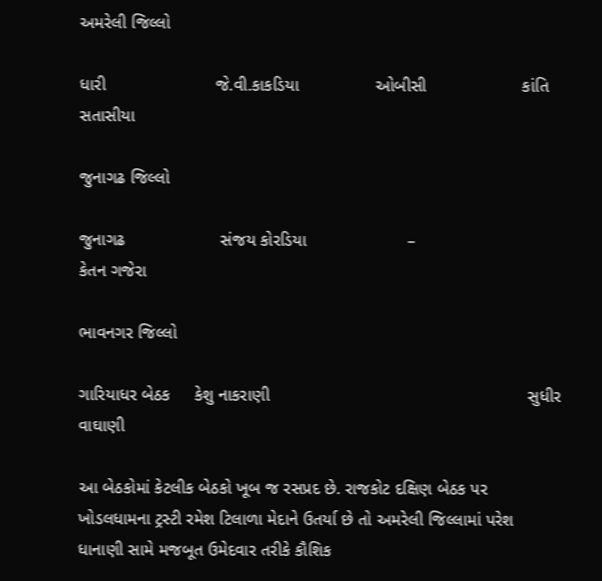અમરેલી જિલ્લો

ધારી                       જે.વી.કાકડિયા                ઓબીસી                    કાંતિ સતાસીયા

જુનાગઢ જિલ્લો

જુનાગઢ                    સંજય કોરડિયા                     –                           કેતન ગજેરા

ભાવનગર જિલ્લો

ગારિયાધર બેઠક     કેશુ નાકરાણી                                                      સુધીર વાઘાણી

આ બેઠકોમાં કેટલીક બેઠકો ખૂબ જ રસપ્રદ છે. રાજકોટ દક્ષિણ બેઠક પર ખોડલધામના ટ્રસ્ટી રમેશ ટિલાળા મેદાને ઉતર્યા છે તો અમરેલી જિલ્લામાં પરેશ ધાનાણી સામે મજબૂત ઉમેદવાર તરીકે કૌશિક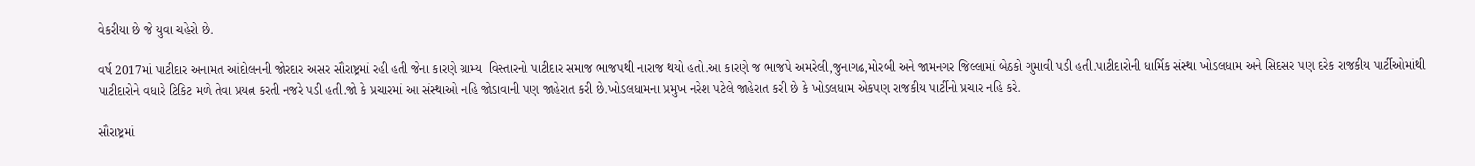વેકરીયા છે જે યુવા ચહેરો છે.

વર્ષ 2017માં પાટીદાર અનામત આંદોલનની જોરદાર અસર સૌરાષ્ટ્રમાં રહી હતી જેના કારણે ગ્રામ્ય  વિસ્તારનો પાટીદાર સમાજ ભાજપથી નારાજ થયો હતો.આ કારણે જ ભાજપે અમરેલી,જુનાગઢ,મોરબી અને જામનગર જિલ્લામાં બેઠકો ગુમાવી પડી હતી.પાટીદારોની ધાર્મિક સંસ્થા ખોડલધામ અને સિદસર પણ દરેક રાજકીય પાર્ટીઓમાંથી પાટીદારોને વધારે ટિકિટ મળે તેવા પ્રયત્ન કરતી નજરે પડી હતી.જો કે પ્રચારમાં આ સંસ્થાઓ નહિ જોડાવાની પણ જાહેરાત કરી છે.ખોડલધામના પ્રમુખ નરેશ પટેલે જાહેરાત કરી છે કે ખોડલધામ એકપણ રાજકીય પાર્ટીનો પ્રચાર નહિ કરે.

સૌરાષ્ટ્રમાં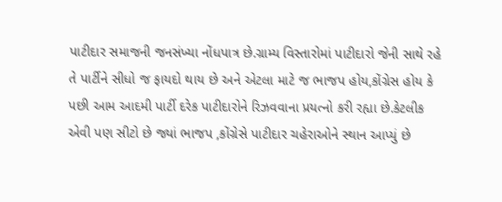પાટીદાર સમાજની જનસંખ્યા નોંધપાત્ર છે.ગ્રામ્ય વિસ્તારોમાં પાટીદારો જેની સાથે રહે તે પાર્ટીને સીધો જ ફાયદો થાય છે અને એટલા માટે જ ભાજપ હોય,કોંગ્રેસ હોય કે પછી આમ આદમી પાર્ટી દરેક પાટીદારોને રિઝવવાના પ્રયત્નો કરી રહ્યા છે.કેટલીક એવી પણ સીટો છે જ્યાં ભાજપ ,કોંગ્રેસે પાટીદાર ચહેરાઓને સ્થાન આપ્યું છે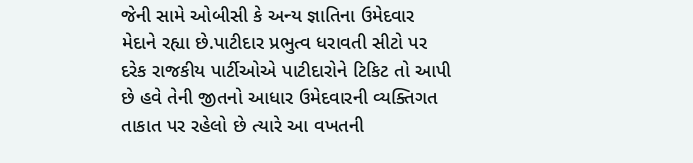જેની સામે ઓબીસી કે અન્ય જ્ઞાતિના ઉમેદવાર મેદાને રહ્યા છે.પાટીદાર પ્રભુત્વ ધરાવતી સીટો પર દરેક રાજકીય પાર્ટીઓએ પાટીદારોને ટિકિટ તો આપી છે હવે તેની જીતનો આધાર ઉમેદવારની વ્યક્તિગત તાકાત પર રહેલો છે ત્યારે આ વખતની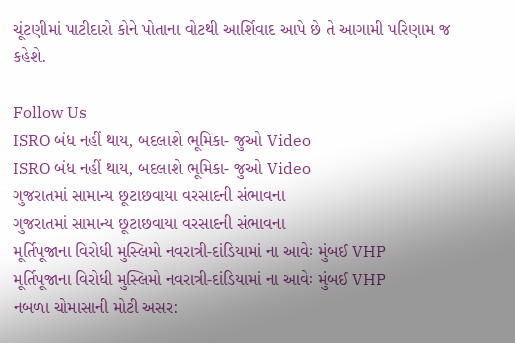ચૂંટણીમાં પાટીદારો કોને પોતાના વોટથી આર્શિવાદ આપે છે તે આગામી પરિણામ જ કહેશે.

Follow Us
ISRO બંધ નહીં થાય, બદલાશે ભૂમિકા- જુઓ Video
ISRO બંધ નહીં થાય, બદલાશે ભૂમિકા- જુઓ Video
ગુજરાતમાં સામાન્ય છૂટાછવાયા વરસાદની સંભાવના
ગુજરાતમાં સામાન્ય છૂટાછવાયા વરસાદની સંભાવના
મૂર્તિપૂજાના વિરોધી મુસ્લિમો નવરાત્રી-દાંડિયામાં ના આવેઃ મુંબઈ VHP
મૂર્તિપૂજાના વિરોધી મુસ્લિમો નવરાત્રી-દાંડિયામાં ના આવેઃ મુંબઈ VHP
નબળા ચોમાસાની મોટી અસર: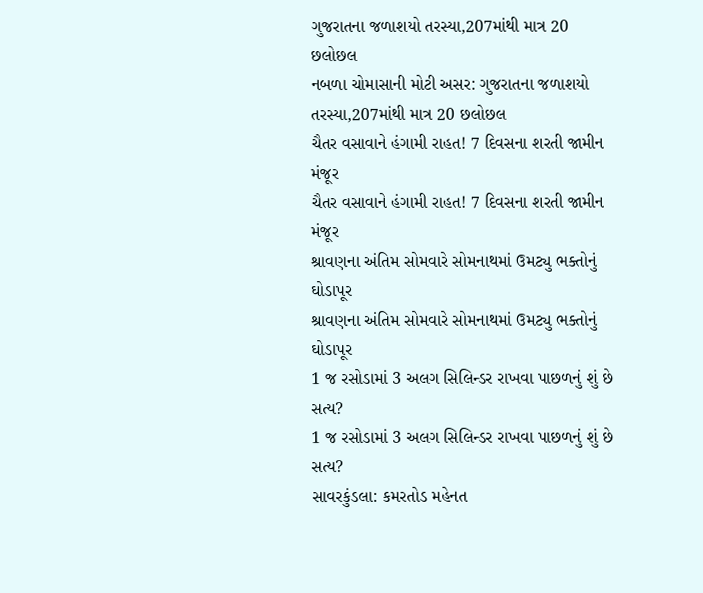ગુજરાતના જળાશયો તરસ્યા,207માંથી માત્ર 20 છલોછલ
નબળા ચોમાસાની મોટી અસર: ગુજરાતના જળાશયો તરસ્યા,207માંથી માત્ર 20 છલોછલ
ચૈતર વસાવાને હંગામી રાહત! 7 દિવસના શરતી જામીન મંજૂર
ચૈતર વસાવાને હંગામી રાહત! 7 દિવસના શરતી જામીન મંજૂર
શ્રાવણના અંતિમ સોમવારે સોમનાથમાં ઉમટ્યુ ભક્તોનું ઘોડાપૂર
શ્રાવણના અંતિમ સોમવારે સોમનાથમાં ઉમટ્યુ ભક્તોનું ઘોડાપૂર
1 જ રસોડામાં 3 અલગ સિલિન્ડર રાખવા પાછળનું શું છે સત્ય?
1 જ રસોડામાં 3 અલગ સિલિન્ડર રાખવા પાછળનું શું છે સત્ય?
સાવરકુંડલા: કમરતોડ મહેનત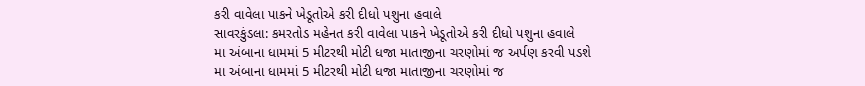કરી વાવેલા પાકને ખેડૂતોએ કરી દીધો પશુના હવાલે
સાવરકુંડલા: કમરતોડ મહેનત કરી વાવેલા પાકને ખેડૂતોએ કરી દીધો પશુના હવાલે
મા અંબાના ધામમાં 5 મીટરથી મોટી ધજા માતાજીના ચરણોમાં જ અર્પણ કરવી પડશે
મા અંબાના ધામમાં 5 મીટરથી મોટી ધજા માતાજીના ચરણોમાં જ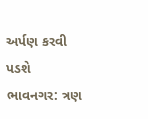અર્પણ કરવી પડશે
ભાવનગર: ત્રણ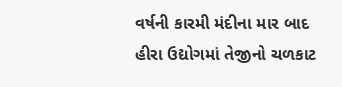વર્ષની કારમી મંદીના માર બાદ હીરા ઉદ્યોગમાં તેજીનો ચળકાટ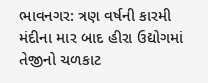ભાવનગર: ત્રણ વર્ષની કારમી મંદીના માર બાદ હીરા ઉદ્યોગમાં તેજીનો ચળકાટ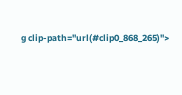g clip-path="url(#clip0_868_265)">